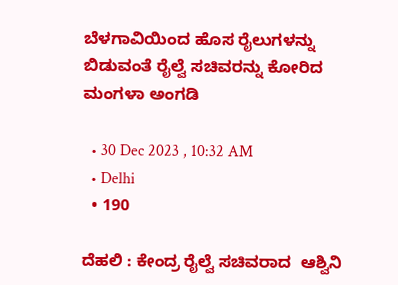ಬೆಳಗಾವಿಯಿಂದ ಹೊಸ ರೈಲುಗಳನ್ನು ಬಿಡುವಂತೆ ರೈಲ್ವೆ ಸಚಿವರನ್ನು ಕೋರಿದ ಮಂಗಳಾ ಅಂಗಡಿ

  • 30 Dec 2023 , 10:32 AM
  • Delhi
  • 190

ದೆಹಲಿ : ಕೇಂದ್ರ ರೈಲ್ವೆ ಸಚಿವರಾದ  ಆಶ್ವಿನಿ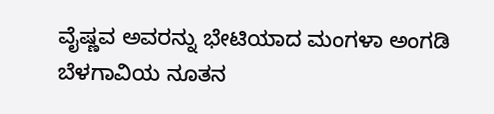ವೈಷ್ಣವ ಅವರನ್ನು ಭೇಟಿಯಾದ ಮಂಗಳಾ ಅಂಗಡಿ ಬೆಳಗಾವಿಯ ನೂತನ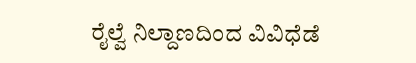ರೈಲ್ವೆ ನಿಲ್ದಾಣದಿಂದ ವಿವಿಧೆಡೆ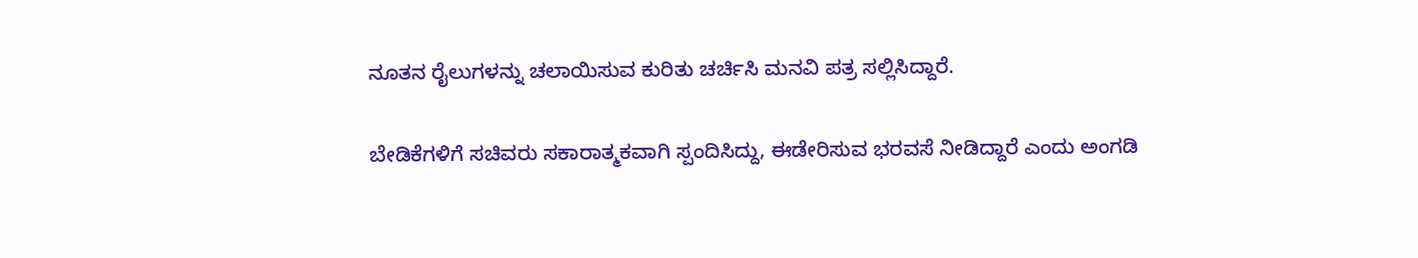ನೂತನ ರೈಲುಗಳನ್ನು ಚಲಾಯಿಸುವ ಕುರಿತು ಚರ್ಚಿಸಿ ಮನವಿ‌ ಪತ್ರ ಸಲ್ಲಿಸಿದ್ದಾರೆ.

ಬೇಡಿಕೆಗಳಿಗೆ ಸಚಿವರು ಸಕಾರಾತ್ಮಕವಾಗಿ ಸ್ಪಂದಿಸಿದ್ದು, ಈಡೇರಿಸುವ ಭರವಸೆ ನೀಡಿದ್ದಾರೆ‌ ಎಂದು ಅಂಗಡಿ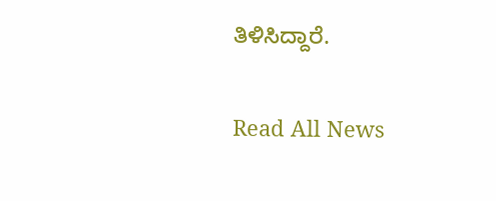ತಿಳಿಸಿದ್ದಾರೆ.

Read All News